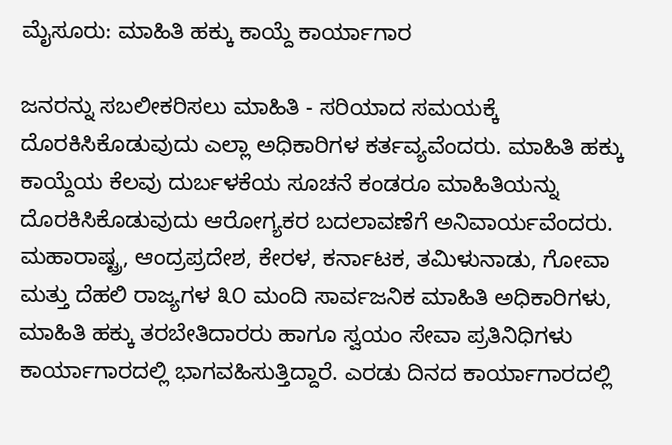ಮೈಸೂರು: ಮಾಹಿತಿ ಹಕ್ಕು ಕಾಯ್ದೆ ಕಾರ್ಯಾಗಾರ

ಜನರನ್ನು ಸಬಲೀಕರಿಸಲು ಮಾಹಿತಿ - ಸರಿಯಾದ ಸಮಯಕ್ಕೆ ದೊರಕಿಸಿಕೊಡುವುದು ಎಲ್ಲಾ ಅಧಿಕಾರಿಗಳ ಕರ್ತವ್ಯವೆಂದರು. ಮಾಹಿತಿ ಹಕ್ಕು ಕಾಯ್ದೆಯ ಕೆಲವು ದುರ್ಬಳಕೆಯ ಸೂಚನೆ ಕಂಡರೂ ಮಾಹಿತಿಯನ್ನು ದೊರಕಿಸಿಕೊಡುವುದು ಆರೋಗ್ಯಕರ ಬದಲಾವಣೆಗೆ ಅನಿವಾರ್ಯವೆಂದರು.
ಮಹಾರಾಷ್ಟ್ರ, ಆಂದ್ರಪ್ರದೇಶ, ಕೇರಳ, ಕರ್ನಾಟಕ, ತಮಿಳುನಾಡು, ಗೋವಾ ಮತ್ತು ದೆಹಲಿ ರಾಜ್ಯಗಳ ೩೦ ಮಂದಿ ಸಾರ್ವಜನಿಕ ಮಾಹಿತಿ ಅಧಿಕಾರಿಗಳು, ಮಾಹಿತಿ ಹಕ್ಕು ತರಬೇತಿದಾರರು ಹಾಗೂ ಸ್ವಯಂ ಸೇವಾ ಪ್ರತಿನಿಧಿಗಳು ಕಾರ್ಯಾಗಾರದಲ್ಲಿ ಭಾಗವಹಿಸುತ್ತಿದ್ದಾರೆ. ಎರಡು ದಿನದ ಕಾರ್ಯಾಗಾರದಲ್ಲಿ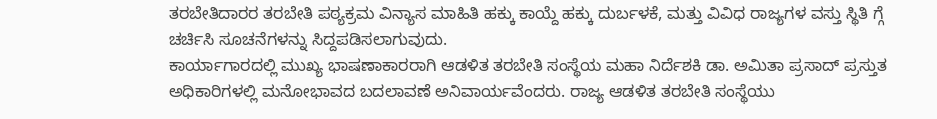ತರಬೇತಿದಾರರ ತರಬೇತಿ ಪಠ್ಯಕ್ರಮ ವಿನ್ಯಾಸ ಮಾಹಿತಿ ಹಕ್ಕು ಕಾಯ್ದೆ ಹಕ್ಕು ದುರ್ಬಳಕೆ, ಮತ್ತು ವಿವಿಧ ರಾಜ್ಯಗಳ ವಸ್ತು ಸ್ಥಿತಿ ಗ್ಗೆ ಚರ್ಚಿಸಿ ಸೂಚನೆಗಳನ್ನು ಸಿದ್ದಪಡಿಸಲಾಗುವುದು.
ಕಾರ್ಯಾಗಾರದಲ್ಲಿ ಮುಖ್ಯ ಭಾಷಣಾಕಾರರಾಗಿ ಆಡಳಿತ ತರಬೇತಿ ಸಂಸ್ಥೆಯ ಮಹಾ ನಿರ್ದೆಶಕಿ ಡಾ. ಅಮಿತಾ ಪ್ರಸಾದ್ ಪ್ರಸ್ತುತ ಅಧಿಕಾರಿಗಳಲ್ಲಿ ಮನೋಭಾವದ ಬದಲಾವಣೆ ಅನಿವಾರ್ಯವೆಂದರು. ರಾಜ್ಯ ಆಡಳಿತ ತರಬೇತಿ ಸಂಸ್ಥೆಯು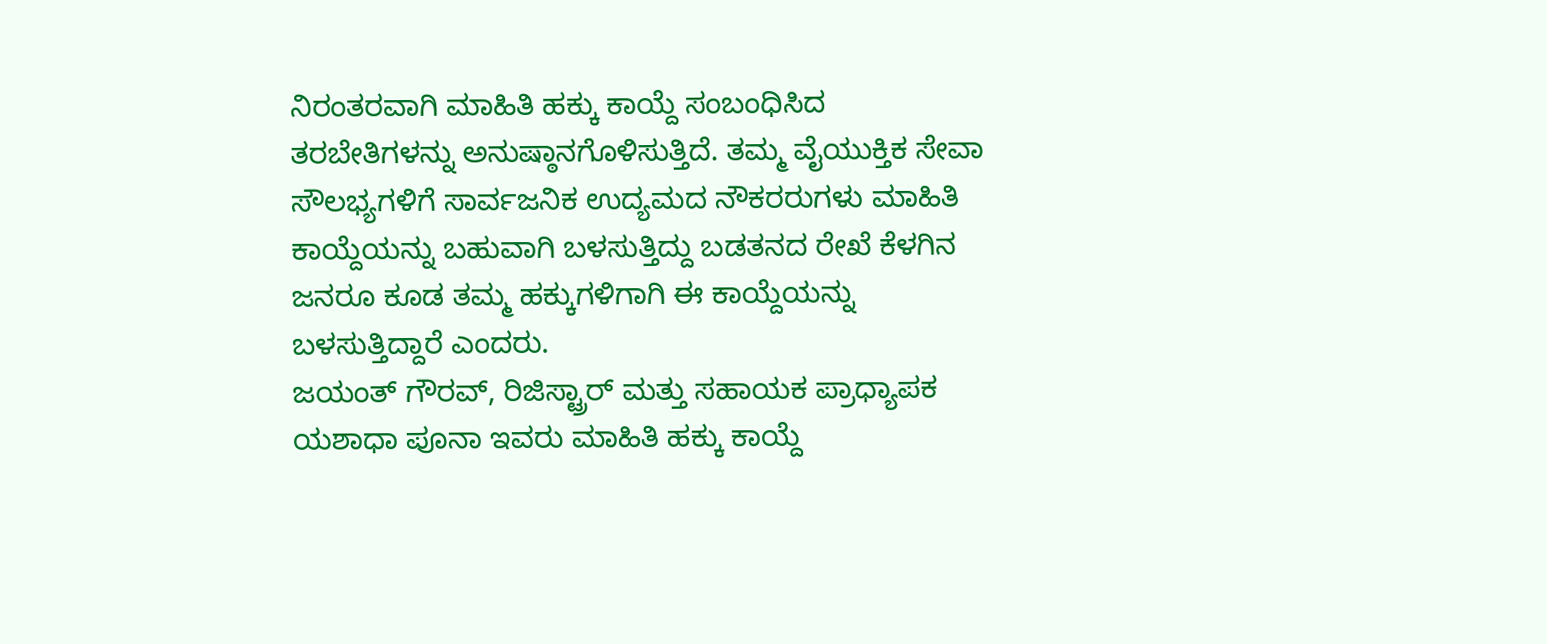ನಿರಂತರವಾಗಿ ಮಾಹಿತಿ ಹಕ್ಕು ಕಾಯ್ದೆ ಸಂಬಂಧಿಸಿದ ತರಬೇತಿಗಳನ್ನು ಅನುಷ್ಠಾನಗೊಳಿಸುತ್ತಿದೆ. ತಮ್ಮ ವೈಯುಕ್ತಿಕ ಸೇವಾ ಸೌಲಭ್ಯಗಳಿಗೆ ಸಾರ್ವಜನಿಕ ಉದ್ಯಮದ ನೌಕರರುಗಳು ಮಾಹಿತಿ ಕಾಯ್ದೆಯನ್ನು ಬಹುವಾಗಿ ಬಳಸುತ್ತಿದ್ದು ಬಡತನದ ರೇಖೆ ಕೆಳಗಿನ ಜನರೂ ಕೂಡ ತಮ್ಮ ಹಕ್ಕುಗಳಿಗಾಗಿ ಈ ಕಾಯ್ದೆಯನ್ನು ಬಳಸುತ್ತಿದ್ದಾರೆ ಎಂದರು.
ಜಯಂತ್ ಗೌರವ್, ರಿಜಿಸ್ಟ್ರಾರ್ ಮತ್ತು ಸಹಾಯಕ ಪ್ರಾಧ್ಯಾಪಕ ಯಶಾಧಾ ಪೂನಾ ಇವರು ಮಾಹಿತಿ ಹಕ್ಕು ಕಾಯ್ದೆ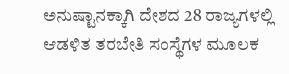ಅನುಷ್ಟಾನಕ್ಕಾಗಿ ದೇಶದ 28 ರಾಜ್ಯಗಳಲ್ಲಿ ಆಡಳಿತ ತರಬೇತಿ ಸಂಸ್ಥೆಗಳ ಮೂಲಕ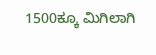1500ಕ್ಕೂ ಮಿಗಿಲಾಗಿ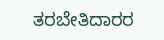ತರಬೇತಿದಾರರ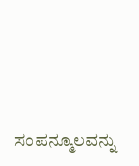ಸಂಪನ್ಮೂಲವನ್ನು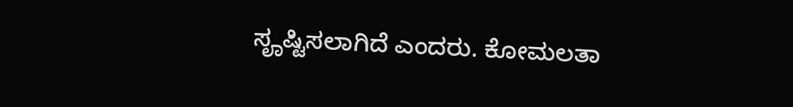ಸೄಷ್ಟಿಸಲಾಗಿದೆ ಎಂದರು. ಕೋಮಲತಾ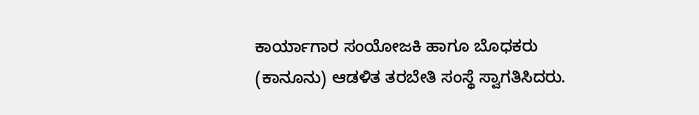ಕಾರ್ಯಾಗಾರ ಸಂಯೋಜಕಿ ಹಾಗೂ ಬೊಧಕರು (ಕಾನೂನು) ಆಡಳಿತ ತರಬೇತಿ ಸಂಸ್ಥೆ ಸ್ವಾಗತಿಸಿದರು.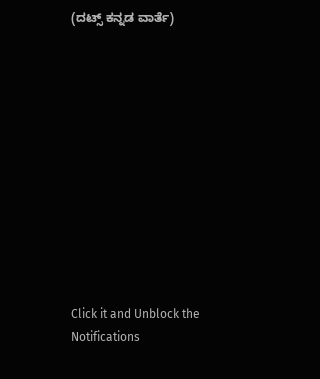(ದಟ್ಸ್ ಕನ್ನಡ ವಾರ್ತೆ)












Click it and Unblock the Notifications